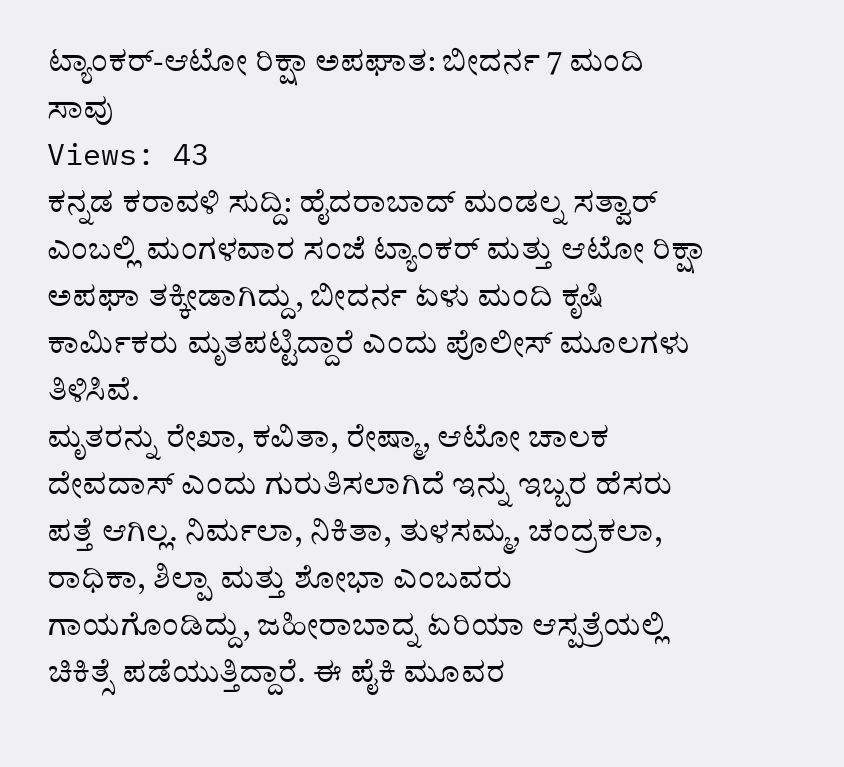ಟ್ಯಾಂಕರ್-ಆಟೋ ರಿಕ್ಷಾ ಅಪಘಾತ: ಬೀದರ್ನ 7 ಮಂದಿ ಸಾವು
Views: 43
ಕನ್ನಡ ಕರಾವಳಿ ಸುದ್ದಿ: ಹೈದರಾಬಾದ್ ಮಂಡಲ್ನ ಸತ್ವಾರ್ ಎಂಬಲ್ಲಿ ಮಂಗಳವಾರ ಸಂಜೆ ಟ್ಯಾಂಕರ್ ಮತ್ತು ಆಟೋ ರಿಕ್ಷಾ ಅಪಘಾ ತಕ್ಕೀಡಾಗಿದ್ದು, ಬೀದರ್ನ ಏಳು ಮಂದಿ ಕೃಷಿ ಕಾರ್ಮಿಕರು ಮೃತಪಟ್ಟಿದ್ದಾರೆ ಎಂದು ಪೊಲೀಸ್ ಮೂಲಗಳು ತಿಳಿಸಿವೆ.
ಮೃತರನ್ನು ರೇಖಾ, ಕವಿತಾ, ರೇಷ್ಮಾ, ಆಟೋ ಚಾಲಕ ದೇವದಾಸ್ ಎಂದು ಗುರುತಿಸಲಾಗಿದೆ ಇನ್ನು ಇಬ್ಬರ ಹೆಸರು ಪತ್ತೆ ಆಗಿಲ್ಲ. ನಿರ್ಮಲಾ, ನಿಕಿತಾ, ತುಳಸಮ್ಮ, ಚಂದ್ರಕಲಾ, ರಾಧಿಕಾ, ಶಿಲ್ಪಾ ಮತ್ತು ಶೋಭಾ ಎಂಬವರು ಗಾಯಗೊಂಡಿದ್ದು, ಜಹೀರಾಬಾದ್ನ ಏರಿಯಾ ಆಸ್ಪತ್ರೆಯಲ್ಲಿ ಚಿಕಿತ್ಸೆ ಪಡೆಯುತ್ತಿದ್ದಾರೆ. ಈ ಪೈಕಿ ಮೂವರ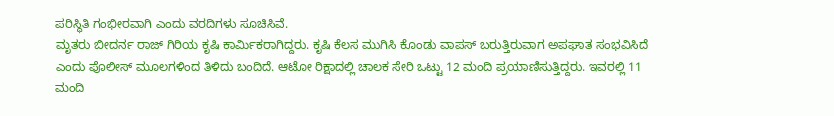ಪರಿಸ್ಥಿತಿ ಗಂಭೀರವಾಗಿ ಎಂದು ವರದಿಗಳು ಸೂಚಿಸಿವೆ.
ಮೃತರು ಬೀದರ್ನ ರಾಜ್ ಗಿರಿಯ ಕೃಷಿ ಕಾರ್ಮಿಕರಾಗಿದ್ದರು. ಕೃಷಿ ಕೆಲಸ ಮುಗಿಸಿ ಕೊಂಡು ವಾಪಸ್ ಬರುತ್ತಿರುವಾಗ ಅಪಘಾತ ಸಂಭವಿಸಿದೆ ಎಂದು ಪೊಲೀಸ್ ಮೂಲಗಳಿಂದ ತಿಳಿದು ಬಂದಿದೆ. ಆಟೋ ರಿಕ್ಷಾದಲ್ಲಿ ಚಾಲಕ ಸೇರಿ ಒಟ್ಟು 12 ಮಂದಿ ಪ್ರಯಾಣಿಸುತ್ತಿದ್ದರು. ಇವರಲ್ಲಿ 11 ಮಂದಿ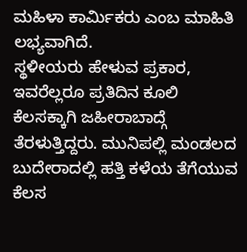ಮಹಿಳಾ ಕಾರ್ಮಿಕರು ಎಂಬ ಮಾಹಿತಿ ಲಭ್ಯವಾಗಿದೆ.
ಸ್ಥಳೀಯರು ಹೇಳುವ ಪ್ರಕಾರ, ಇವರೆಲ್ಲರೂ ಪ್ರತಿದಿನ ಕೂಲಿ ಕೆಲಸಕ್ಕಾಗಿ ಜಹೀರಾಬಾದ್ಗೆ ತೆರಳುತ್ತಿದ್ದರು. ಮುನಿಪಲ್ಲಿ ಮಂಡಲದ ಬುದೇರಾದಲ್ಲಿ ಹತ್ತಿ ಕಳೆಯ ತೆಗೆಯುವ ಕೆಲಸ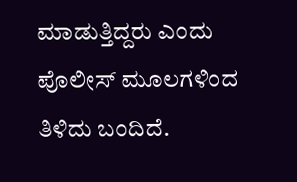ಮಾಡುತ್ತಿದ್ದರು ಎಂದು ಪೊಲೀಸ್ ಮೂಲಗಳಿಂದ ತಿಳಿದು ಬಂದಿದೆ.